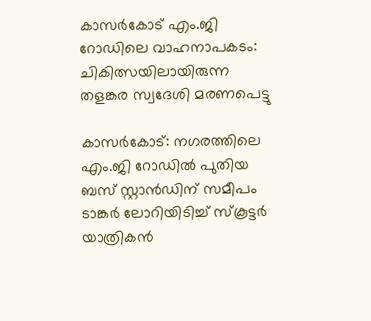കാസർകോട് എം.ജി റോഡിലെ വാഹനാപകടം: ചികിത്സയിലായിരുന്ന തളങ്കര സ്വദേശി മരണപെട്ടു

കാസർകോട്: നഗരത്തിലെ എം.ജി റോഡിൽ പുതിയ ബസ് സ്റ്റാൻഡിന് സമീപം ടാങ്കർ ലോറിയിടിച്ച് സ്കൂട്ടർ യാത്രികൻ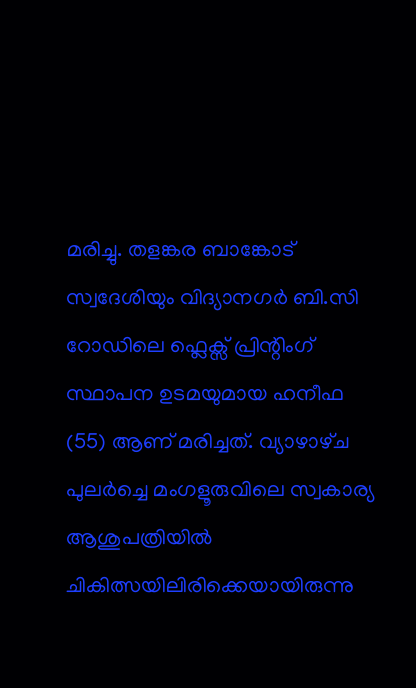മരിച്ചു. തളങ്കര ബാങ്കോട് സ്വദേശിയും വിദ്യാനഗർ ബി.സി റോഡിലെ ഫ്ലെക്സ് പ്രിന്റിംഗ് സ്ഥാപന ഉടമയുമായ ഹനീഫ (55) ആണ് മരിച്ചത്. വ്യാഴാഴ്‌ച പുലർച്ചെ മംഗളൂരുവിലെ സ്വകാര്യ ആശുപത്രിയിൽ ചികിത്സയിലിരിക്കെയായിരുന്നു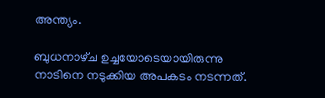അന്ത്യം.

ബുധനാഴ്‌ച ഉച്ചയോടെയായിരുന്നു നാടിനെ നടുക്കിയ അപകടം നടന്നത്.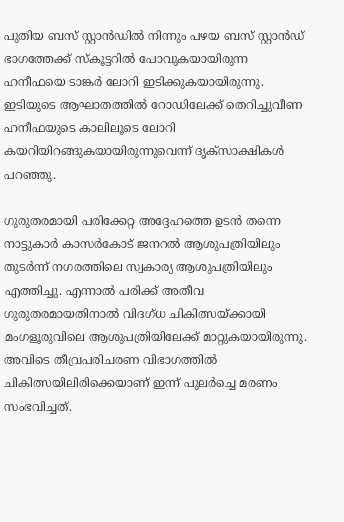പുതിയ ബസ് സ്റ്റാൻഡിൽ നിന്നും പഴയ ബസ് സ്റ്റാൻഡ് ഭാഗത്തേക്ക് സ്കൂട്ടറിൽ പോവുകയായിരുന്ന ഹനീഫയെ ടാങ്കർ ലോറി ഇടിക്കുകയായിരുന്നു. ഇടിയുടെ ആഘാതത്തിൽ റോഡിലേക്ക് തെറിച്ചുവീണ ഹനീഫയുടെ കാലിലൂടെ ലോറി കയറിയിറങ്ങുകയായിരുന്നുവെന്ന് ദൃക്‌സാക്ഷികൾ പറഞ്ഞു.

ഗുരുതരമായി പരിക്കേറ്റ അദ്ദേഹത്തെ ഉടൻ തന്നെ നാട്ടുകാർ കാസർകോട് ജനറൽ ആശുപത്രിയിലും തുടർന്ന് നഗരത്തിലെ സ്വകാര്യ ആശുപത്രിയിലും എത്തിച്ചു. എന്നാൽ പരിക്ക് അതീവ ഗുരുതരമായതിനാൽ വിദഗ്ധ ചികിത്സയ്ക്കായി മംഗളൂരുവിലെ ആശുപത്രിയിലേക്ക് മാറ്റുകയായിരുന്നു. അവിടെ തീവ്രപരിചരണ വിഭാഗത്തിൽ ചികിത്സയിലിരിക്കെയാണ് ഇന്ന് പുലർച്ചെ മരണം സംഭവിച്ചത്.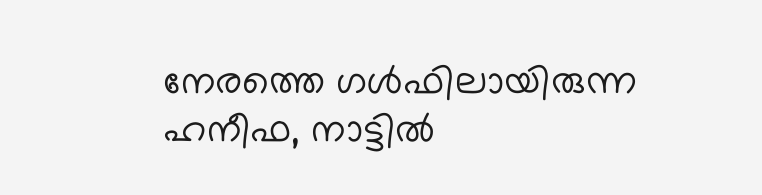നേരത്തെ ഗൾഫിലായിരുന്ന ഹനീഫ, നാട്ടിൽ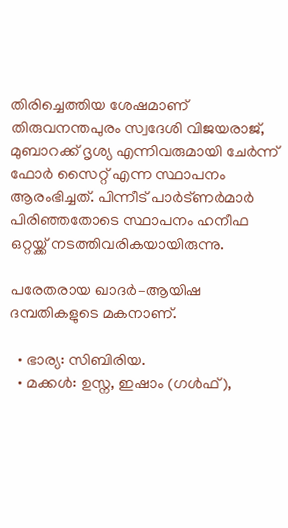തിരിച്ചെത്തിയ ശേഷമാണ് തിരുവനന്തപുരം സ്വദേശി വിജയരാജ്, മുബാറക്ക് ദൃശ്യ എന്നിവരുമായി ചേർന്ന് ഫോർ സൈറ്റ് എന്ന സ്ഥാപനം ആരംഭിച്ചത്. പിന്നീട് പാർട്ണർമാർ പിരിഞ്ഞതോടെ സ്ഥാപനം ഹനീഫ ഒറ്റയ്ക്ക് നടത്തിവരികയായിരുന്നു.

പരേതരായ ഖാദർ–ആയിഷ ദമ്പതികളുടെ മകനാണ്.

  • ഭാര്യ: സിബിരിയ.
  • മക്കൾ: ഉസ്ന, ഇഷാം (ഗൾഫ്),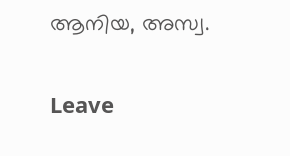ആനിയ, അസ്വ.

Leave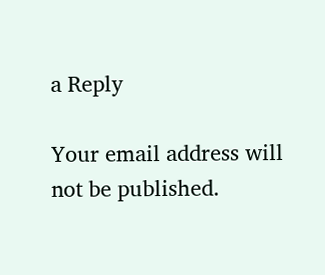a Reply

Your email address will not be published.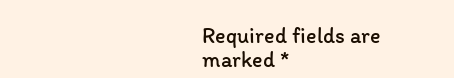Required fields are marked *